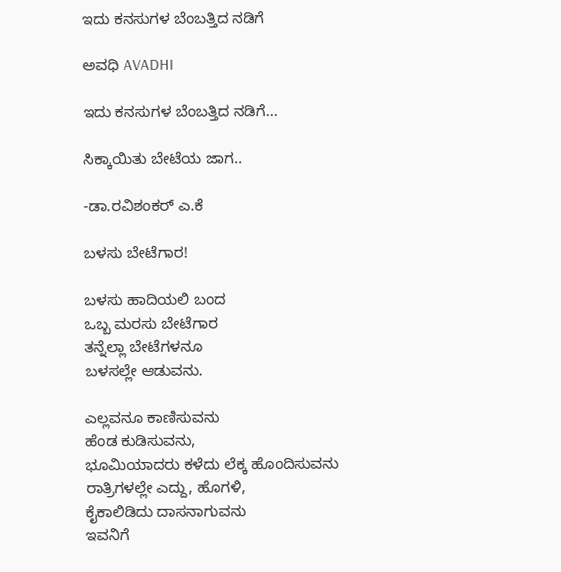ಇದು ಕನಸುಗಳ ಬೆಂಬತ್ತಿದ ನಡಿಗೆ‍

ಅವಧಿ AVADHI

ಇದು ಕನಸುಗಳ ಬೆಂಬತ್ತಿದ ನಡಿಗೆ...

ಸಿಕ್ಕಾಯಿತು ಬೇಟೆಯ ಜಾಗ..

-ಡಾ.ರವಿಶಂಕರ್ ಎ.ಕೆ

ಬಳಸು ಬೇಟೆಗಾರ!

ಬಳಸು ಹಾದಿಯಲಿ ಬಂದ
ಒಬ್ಬ ಮರಸು ಬೇಟೆಗಾರ
ತನ್ನೆಲ್ಲಾ ಬೇಟೆಗಳನೂ
ಬಳಸಲ್ಲೇ ಆಡುವನು.

ಎಲ್ಲವನೂ ಕಾಣಿಸುವನು
ಹೆಂಡ ಕುಡಿಸುವನು,
ಭೂಮಿಯಾದರು ಕಳೆದು ಲೆಕ್ಕ ಹೊಂದಿಸುವನು
ರಾತ್ರಿಗಳಲ್ಲೇ ಎದ್ದು, ಹೊಗಳಿ,
ಕೈಕಾಲಿಡಿದು ದಾಸನಾಗುವನು
ಇವನಿಗೆ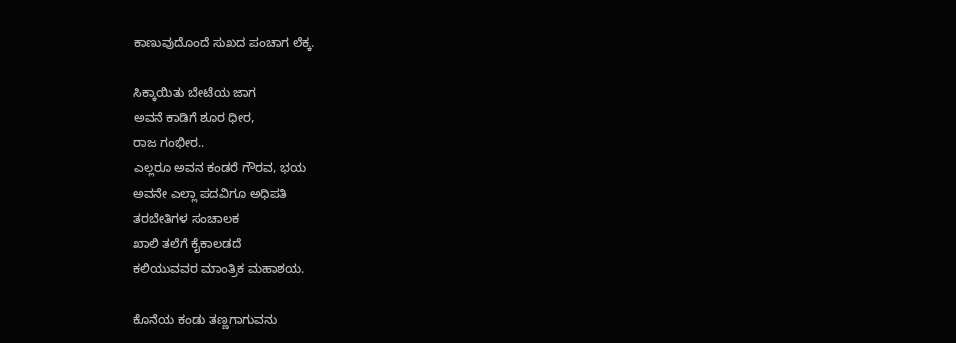ಕಾಣುವುದೊಂದೆ ಸುಖದ ಪಂಚಾಗ ಲೆಕ್ಕ.

ಸಿಕ್ಕಾಯಿತು ಬೇಟೆಯ ಜಾಗ
ಅವನೆ ಕಾಡಿಗೆ ಶೂರ ಧೀರ,
ರಾಜ ಗಂಭೀರ..
ಎಲ್ಲರೂ ಅವನ ಕಂಡರೆ ಗೌರವ, ಭಯ
ಅವನೇ ಎಲ್ಲಾ ಪದವಿಗೂ ಅಧಿಪತಿ
ತರಬೇತಿಗಳ ಸಂಚಾಲಕ
ಖಾಲಿ ತಲೆಗೆ ಕೈಕಾಲಡದೆ
ಕಲಿಯುವವರ ಮಾಂತ್ರಿಕ ಮಹಾಶಯ.

ಕೊನೆಯ ಕಂಡು ತಣ್ಣಗಾಗುವನು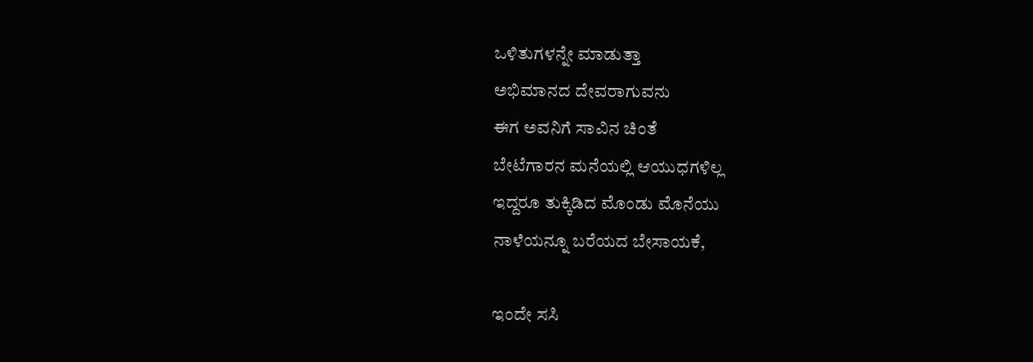ಒಳಿತುಗಳನ್ನೇ ಮಾಡುತ್ತಾ
ಅಭಿಮಾನದ ದೇವರಾಗುವನು
ಈಗ ಅವನಿಗೆ ಸಾವಿನ ಚಿಂತೆ
ಬೇಟೆಗಾರನ ಮನೆಯಲ್ಲಿ ಆಯುಧಗಳಿಲ್ಲ
ಇದ್ದರೂ ತುಕ್ಕಿಡಿದ ಮೊಂಡು ಮೊನೆಯು
ನಾಳೆಯನ್ನೂ ಬರೆಯದ ಬೇಸಾಯಕೆ,

ಇಂದೇ ಸಸಿ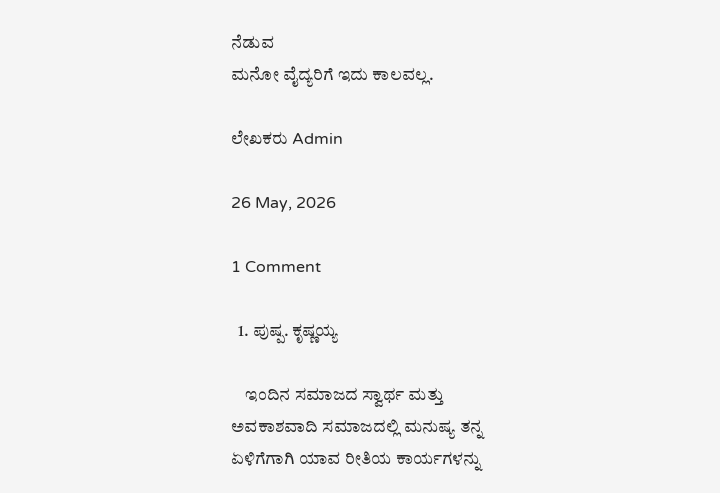ನೆಡುವ
ಮನೋ ವೈದ್ಯರಿಗೆ ಇದು ಕಾಲವಲ್ಲ.

ಲೇಖಕರು Admin

26 May, 2026

1 Comment

  1. ಪುಷ್ಪ. ಕೃಷ್ಣಯ್ಯ

    ಇಂದಿನ ಸಮಾಜದ ಸ್ವಾರ್ಥ ಮತ್ತು ಅವಕಾಶವಾದಿ ಸಮಾಜದಲ್ಲಿ ಮನುಷ್ಯ ತನ್ನ ಏಳಿಗೆಗಾಗಿ ಯಾವ ರೀತಿಯ ಕಾರ್ಯಗಳನ್ನು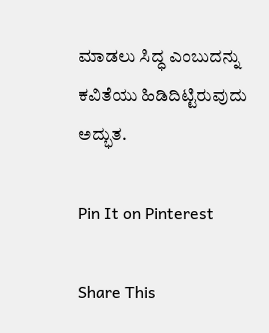ಮಾಡಲು ಸಿದ್ಧ ಎಂಬುದನ್ನು ಕವಿತೆಯು ಹಿಡಿದಿಟ್ಟಿರುವುದು ಅದ್ಭುತ.

Pin It on Pinterest

Share This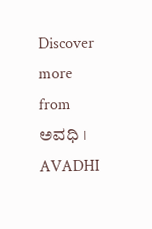Discover more from ಅವಧಿ । AVADHI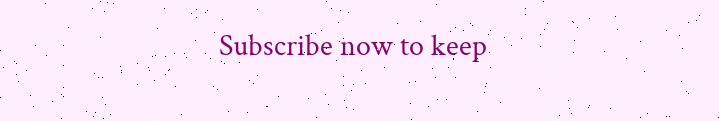Subscribe now to keep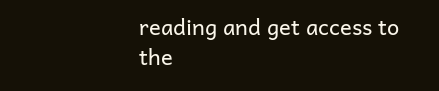reading and get access to the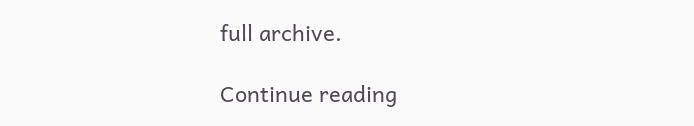full archive.

Continue reading